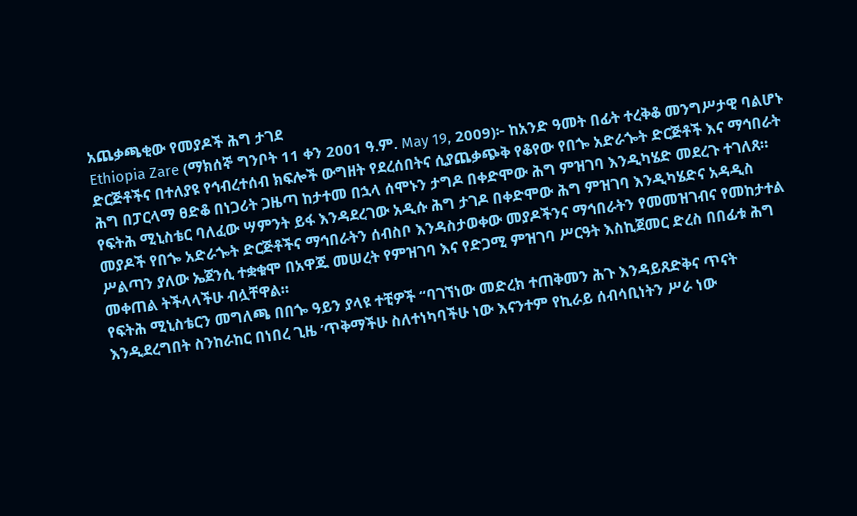አጨቃጫቂው የመያዶች ሕግ ታገደ
Ethiopia Zare (ማክሰኞ ግንቦት 11 ቀን 2001 ዓ.ም. May 19, 2009)፦ ከአንድ ዓመት በፊት ተረቅቆ መንግሥታዊ ባልሆኑ ድርጅቶችና በተለያዩ የኅብረተሰብ ክፍሎች ውግዘት የደረሰበትና ሲያጨቃጭቅ የቆየው የበጐ አድራጐት ድርጅቶች እና ማኅበራት ሕግ በፓርላማ ፀድቆ በነጋሪት ጋዜጣ ከታተመ በኋላ ሰሞኑን ታግዶ በቀድሞው ሕግ ምዝገባ እንዲካሄድ መደረጉ ተገለጸ።
የፍትሕ ሚኒስቴር ባለፈው ሣምንት ይፋ እንዳደረገው አዲሱ ሕግ ታገዶ በቀድሞው ሕግ ምዝገባ እንዲካሄድና አዳዲስ መያዶች የበጐ አድራጐት ድርጅቶችና ማኅበራትን ሰብስቦ እንዳስታወቀው መያዶችንና ማኅበራትን የመመዝገብና የመከታተል ሥልጣን ያለው ኤጀንሲ ተቋቁሞ በአዋጁ መሠረት የምዝገባ እና የድጋሚ ምዝገባ ሥርዓት እስኪጀመር ድረስ በበፊቱ ሕግ መቀጠል ትችላላችሁ ብሏቸዋል።
የፍትሕ ሚኒስቴርን መግለጫ በበጐ ዓይን ያላዩ ተቺዎች “ባገኘነው መድረክ ተጠቅመን ሕጉ እንዳይጸድቅና ጥናት እንዲደረግበት ስንከራከር በነበረ ጊዜ ’ጥቅማችሁ ስለተነካባችሁ ነው እናንተም የኪራይ ሰብሳቢነትን ሥራ ነው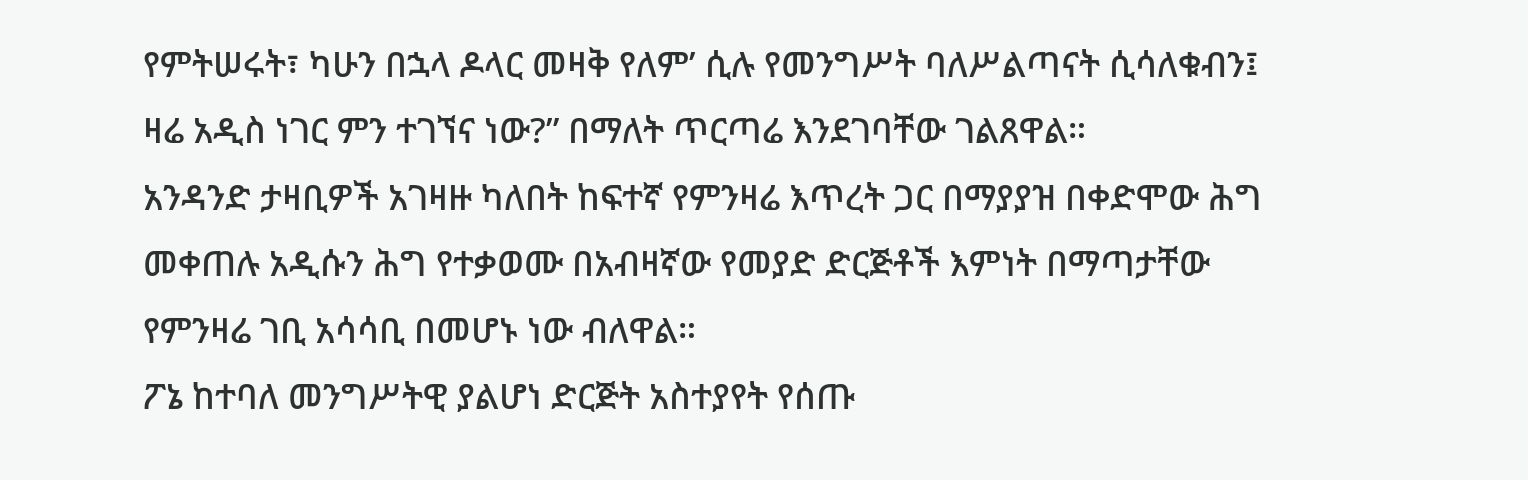የምትሠሩት፣ ካሁን በኋላ ዶላር መዛቅ የለም’ ሲሉ የመንግሥት ባለሥልጣናት ሲሳለቁብን፤ ዛሬ አዲስ ነገር ምን ተገኘና ነው?” በማለት ጥርጣሬ እንደገባቸው ገልጸዋል።
አንዳንድ ታዛቢዎች አገዛዙ ካለበት ከፍተኛ የምንዛሬ እጥረት ጋር በማያያዝ በቀድሞው ሕግ መቀጠሉ አዲሱን ሕግ የተቃወሙ በአብዛኛው የመያድ ድርጅቶች እምነት በማጣታቸው የምንዛሬ ገቢ አሳሳቢ በመሆኑ ነው ብለዋል።
ፖኔ ከተባለ መንግሥትዊ ያልሆነ ድርጅት አስተያየት የሰጡ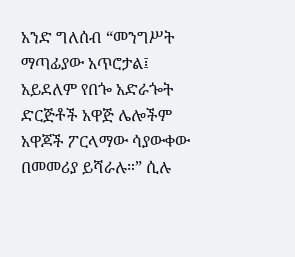አንድ ግለሰብ “መንግሥት ማጣፊያው አጥሮታል፤ አይደለም የበጐ አድራጐት ድርጅቶች አዋጅ ሌሎችም አዋጆች ፖርላማው ሳያውቀው በመመሪያ ይሻራሉ።” ሲሉ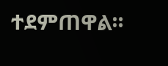ተደምጠዋል።